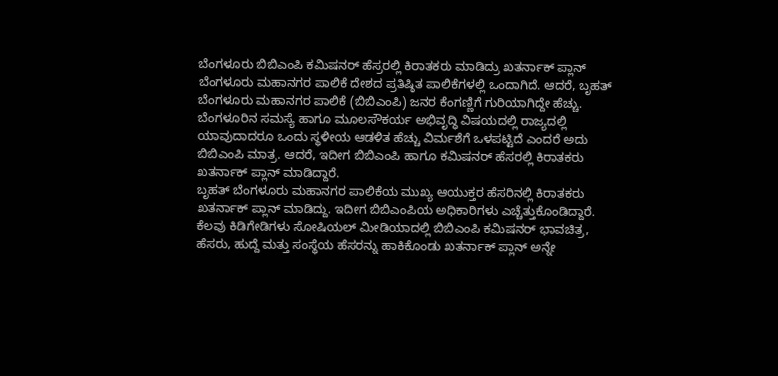ಬೆಂಗಳೂರು ಬಿಬಿಎಂಪಿ ಕಮಿಷನರ್ ಹೆಸ್ರರಲ್ಲಿ ಕಿರಾತಕರು ಮಾಡಿದ್ರು ಖತರ್ನಾಕ್ ಪ್ಲಾನ್
ಬೆಂಗಳೂರು ಮಹಾನಗರ ಪಾಲಿಕೆ ದೇಶದ ಪ್ರತಿಷ್ಠಿತ ಪಾಲಿಕೆಗಳಲ್ಲಿ ಒಂದಾಗಿದೆ. ಆದರೆ, ಬೃಹತ್ ಬೆಂಗಳೂರು ಮಹಾನಗರ ಪಾಲಿಕೆ (ಬಿಬಿಎಂಪಿ) ಜನರ ಕೆಂಗಣ್ಣಿಗೆ ಗುರಿಯಾಗಿದ್ದೇ ಹೆಚ್ಚು. ಬೆಂಗಳೂರಿನ ಸಮಸ್ಯೆ ಹಾಗೂ ಮೂಲಸೌಕರ್ಯ ಅಭಿವೃದ್ಧಿ ವಿಷಯದಲ್ಲಿ ರಾಜ್ಯದಲ್ಲಿ ಯಾವುದಾದರೂ ಒಂದು ಸ್ಥಳೀಯ ಆಡಳಿತ ಹೆಚ್ಚು ವಿರ್ಮಶೆಗೆ ಒಳಪಟ್ಟಿದೆ ಎಂದರೆ ಅದು ಬಿಬಿಎಂಪಿ ಮಾತ್ರ. ಆದರೆ, ಇದೀಗ ಬಿಬಿಎಂಪಿ ಹಾಗೂ ಕಮಿಷನರ್ ಹೆಸರಲ್ಲಿ ಕಿರಾತಕರು ಖತರ್ನಾಕ್ ಪ್ಲಾನ್ ಮಾಡಿದ್ದಾರೆ.
ಬೃಹತ್ ಬೆಂಗಳೂರು ಮಹಾನಗರ ಪಾಲಿಕೆಯ ಮುಖ್ಯ ಆಯುಕ್ತರ ಹೆಸರಿನಲ್ಲಿ ಕಿರಾತಕರು ಖತರ್ನಾಕ್ ಪ್ಲಾನ್ ಮಾಡಿದ್ದು. ಇದೀಗ ಬಿಬಿಎಂಪಿಯ ಅಧಿಕಾರಿಗಳು ಎಚ್ಚೆತ್ತುಕೊಂಡಿದ್ದಾರೆ. ಕೆಲವು ಕಿಡಿಗೇಡಿಗಳು ಸೋಷಿಯಲ್ ಮೀಡಿಯಾದಲ್ಲಿ ಬಿಬಿಎಂಪಿ ಕಮಿಷನರ್ ಭಾವಚಿತ್ರ, ಹೆಸರು, ಹುದ್ದೆ ಮತ್ತು ಸಂಸ್ಥೆಯ ಹೆಸರನ್ನು ಹಾಕಿಕೊಂಡು ಖತರ್ನಾಕ್ ಪ್ಲಾನ್ ಅನ್ನೇ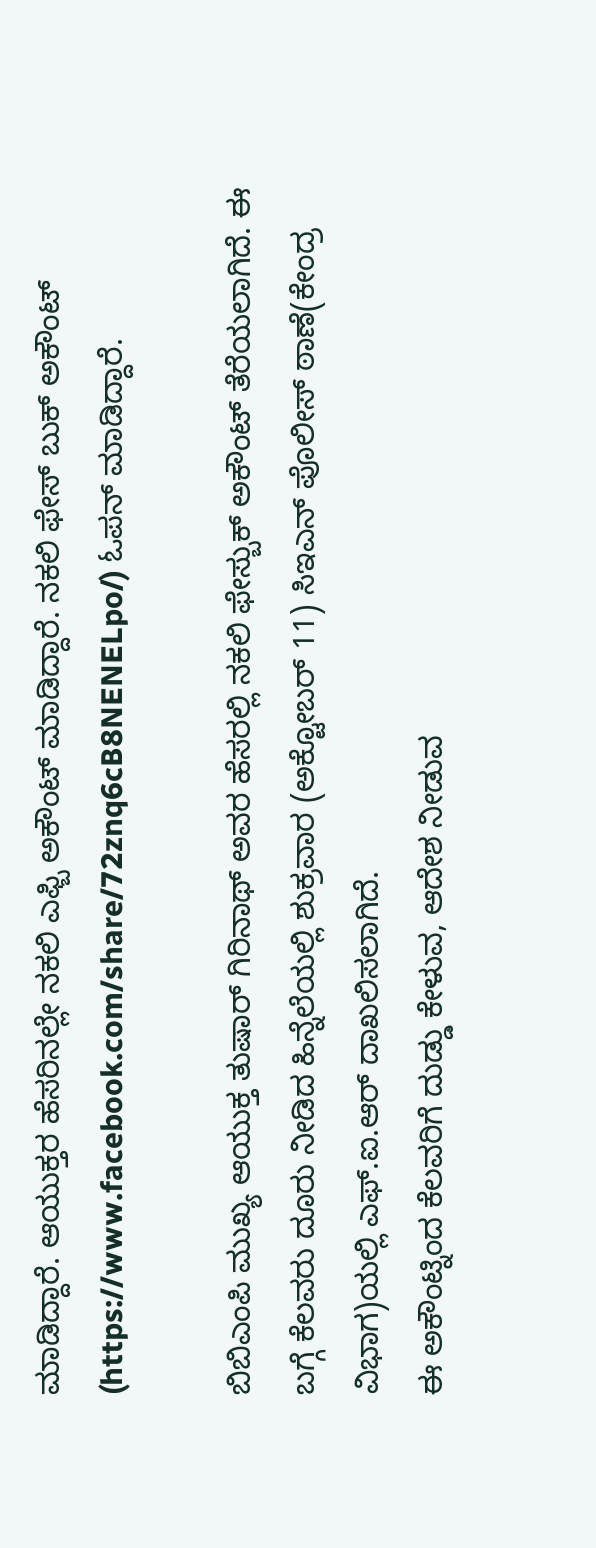ಮಾಡಿದ್ದಾರೆ. ಆಯುಕ್ತರ ಹೆಸರಿನಲ್ಲೇ ನಕಲಿ ಎಫ್ಬಿ ಅಕೌಂಟ್ ಮಾಡಿದ್ದಾರೆ. ನಕಲಿ ಫೇಸ್ ಬುಕ್ ಅಕೌಂಟ್ (https://www.facebook.com/share/72znq6cB8NENELpo/) ಓಪನ್ ಮಾಡಿದ್ದಾರೆ.

ಬಿಬಿಎಂಪಿ ಮುಖ್ಯ ಆಯುಕ್ತ ತುಷಾರ್ ಗಿರಿನಾಥ್ ಅವರ ಹೆಸರಲ್ಲಿ ನಕಲಿ ಫೇಸ್ಬುಕ್ ಅಕೌಂಟ್ ತೆರೆಯಲಾಗಿದೆ. ಈ ಬಗ್ಗೆ ಕೆಲವರು ದೂರು ನೀಡಿದ ಹಿನ್ನೆಲೆಯಲ್ಲಿ ಶುಕ್ರವಾರ (ಅಕ್ಟೋಬರ್ 11) ಸಿಇಎನ್ ಪೊಲೀಸ್ ಠಾಣೆ(ಕೇಂದ್ರ ವಿಭಾಗ)ಯಲ್ಲಿ ಎಫ್.ಐ.ಆರ್ ದಾಖಲಿಸಲಾಗಿದೆ.
ಈ ಅಕೌಂಟ್ನಿಂದ ಕೆಲವರಿಗೆ ದುಡ್ಡು ಕೇಳುವ, ಆದೇಶ ನೀಡುವ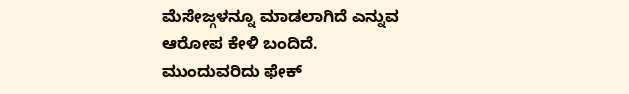ಮೆಸೇಜ್ಗಳನ್ನೂ ಮಾಡಲಾಗಿದೆ ಎನ್ನುವ ಆರೋಪ ಕೇಳಿ ಬಂದಿದೆ.
ಮುಂದುವರಿದು ಫೇಕ್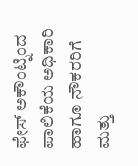ಫೇಸ್ ಅಕೌಂಟ್ನಿಂದ ಪಾಲಿಕೆಯ ಅಧಿಕಾರಿ ಹಾಗೂ ನೌಕರರಿಗೆ ಮತ್ತು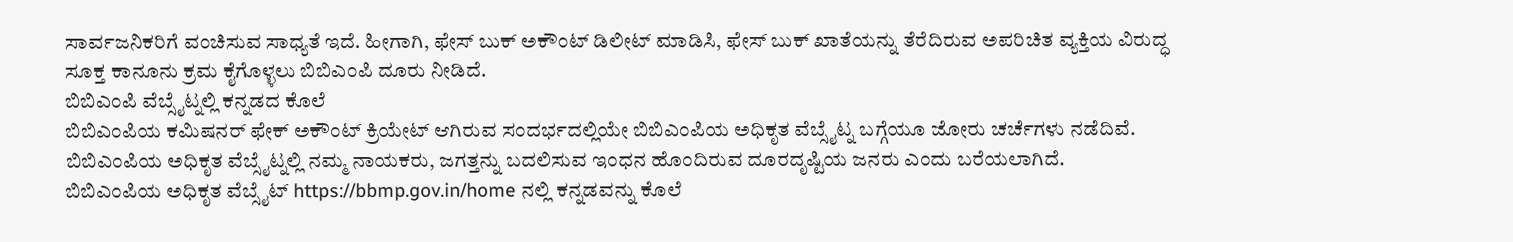ಸಾರ್ವಜನಿಕರಿಗೆ ವಂಚಿಸುವ ಸಾಧ್ಯತೆ ಇದೆ. ಹೀಗಾಗಿ, ಫೇಸ್ ಬುಕ್ ಅಕೌಂಟ್ ಡಿಲೀಟ್ ಮಾಡಿಸಿ, ಫೇಸ್ ಬುಕ್ ಖಾತೆಯನ್ನು ತೆರೆದಿರುವ ಅಪರಿಚಿತ ವ್ಯಕ್ತಿಯ ವಿರುದ್ಧ ಸೂಕ್ತ ಕಾನೂನು ಕ್ರಮ ಕೈಗೊಳ್ಳಲು ಬಿಬಿಎಂಪಿ ದೂರು ನೀಡಿದೆ.
ಬಿಬಿಎಂಪಿ ವೆಬ್ಸೈಟ್ನಲ್ಲಿ ಕನ್ನಡದ ಕೊಲೆ
ಬಿಬಿಎಂಪಿಯ ಕಮಿಷನರ್ ಫೇಕ್ ಅಕೌಂಟ್ ಕ್ರಿಯೇಟ್ ಆಗಿರುವ ಸಂದರ್ಭದಲ್ಲಿಯೇ ಬಿಬಿಎಂಪಿಯ ಅಧಿಕೃತ ವೆಬ್ಸೈಟ್ನ ಬಗ್ಗೆಯೂ ಜೋರು ಚರ್ಚೆಗಳು ನಡೆದಿವೆ. ಬಿಬಿಎಂಪಿಯ ಅಧಿಕೃತ ವೆಬ್ಸೈಟ್ನಲ್ಲಿ ನಮ್ಮ ನಾಯಕರು, ಜಗತ್ತನ್ನು ಬದಲಿಸುವ ಇಂಧನ ಹೊಂದಿರುವ ದೂರದೃಷ್ಟಿಯ ಜನರು ಎಂದು ಬರೆಯಲಾಗಿದೆ.
ಬಿಬಿಎಂಪಿಯ ಅಧಿಕೃತ ವೆಬ್ಸೈಟ್ https://bbmp.gov.in/home ನಲ್ಲಿ ಕನ್ನಡವನ್ನು ಕೊಲೆ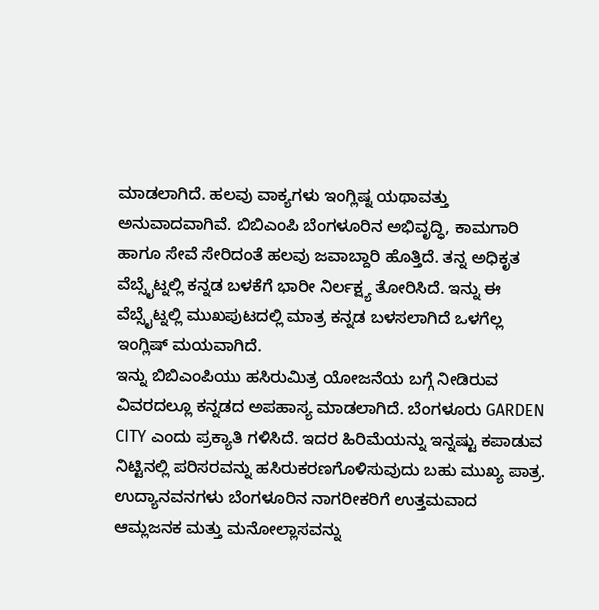ಮಾಡಲಾಗಿದೆ. ಹಲವು ವಾಕ್ಯಗಳು ಇಂಗ್ಲಿಷ್ನ ಯಥಾವತ್ತು ಅನುವಾದವಾಗಿವೆ. ಬಿಬಿಎಂಪಿ ಬೆಂಗಳೂರಿನ ಅಭಿವೃದ್ಧಿ, ಕಾಮಗಾರಿ ಹಾಗೂ ಸೇವೆ ಸೇರಿದಂತೆ ಹಲವು ಜವಾಬ್ದಾರಿ ಹೊತ್ತಿದೆ. ತನ್ನ ಅಧಿಕೃತ ವೆಬ್ಸೈಟ್ನಲ್ಲಿ ಕನ್ನಡ ಬಳಕೆಗೆ ಭಾರೀ ನಿರ್ಲಕ್ಷ್ಯ ತೋರಿಸಿದೆ. ಇನ್ನು ಈ ವೆಬ್ಸೈಟ್ನಲ್ಲಿ ಮುಖಪುಟದಲ್ಲಿ ಮಾತ್ರ ಕನ್ನಡ ಬಳಸಲಾಗಿದೆ ಒಳಗೆಲ್ಲ ಇಂಗ್ಲಿಷ್ ಮಯವಾಗಿದೆ.
ಇನ್ನು ಬಿಬಿಎಂಪಿಯು ಹಸಿರುಮಿತ್ರ ಯೋಜನೆಯ ಬಗ್ಗೆ ನೀಡಿರುವ ವಿವರದಲ್ಲೂ ಕನ್ನಡದ ಅಪಹಾಸ್ಯ ಮಾಡಲಾಗಿದೆ. ಬೆಂಗಳೂರು GARDEN CITY ಎಂದು ಪ್ರಕ್ಯಾತಿ ಗಳಿಸಿದೆ. ಇದರ ಹಿರಿಮೆಯನ್ನು ಇನ್ನಷ್ಟು ಕಪಾಡುವ ನಿಟ್ಟಿನಲ್ಲಿ ಪರಿಸರವನ್ನು ಹಸಿರುಕರಣಗೊಳಿಸುವುದು ಬಹು ಮುಖ್ಯ ಪಾತ್ರ. ಉದ್ಯಾನವನಗಳು ಬೆಂಗಳೂರಿನ ನಾಗರೀಕರಿಗೆ ಉತ್ತಮವಾದ ಆಮ್ಲಜನಕ ಮತ್ತು ಮನೋಲ್ಲಾಸವನ್ನು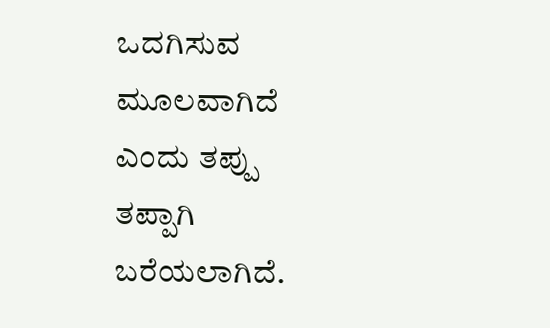ಒದಗಿಸುವ ಮೂಲವಾಗಿದೆ ಎಂದು ತಪ್ಪು ತಪ್ಪಾಗಿ ಬರೆಯಲಾಗಿದೆ.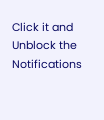Click it and Unblock the Notifications